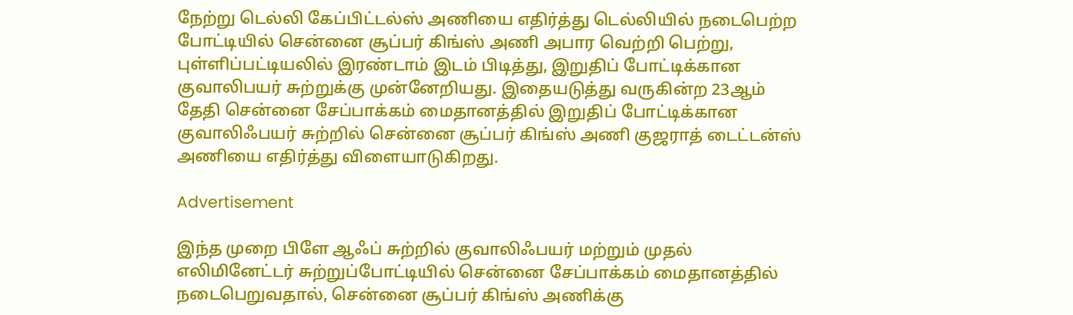நேற்று டெல்லி கேப்பிட்டல்ஸ் அணியை எதிர்த்து டெல்லியில் நடைபெற்ற போட்டியில் சென்னை சூப்பர் கிங்ஸ் அணி அபார வெற்றி பெற்று, புள்ளிப்பட்டியலில் இரண்டாம் இடம் பிடித்து, இறுதிப் போட்டிக்கான குவாலிபயர் சுற்றுக்கு முன்னேறியது. இதையடுத்து வருகின்ற 23ஆம் தேதி சென்னை சேப்பாக்கம் மைதானத்தில் இறுதிப் போட்டிக்கான குவாலிஃபயர் சுற்றில் சென்னை சூப்பர் கிங்ஸ் அணி குஜராத் டைட்டன்ஸ் அணியை எதிர்த்து விளையாடுகிறது.

Advertisement

இந்த முறை பிளே ஆஃப் சுற்றில் குவாலிஃபயர் மற்றும் முதல் எலிமினேட்டர் சுற்றுப்போட்டியில் சென்னை சேப்பாக்கம் மைதானத்தில் நடைபெறுவதால், சென்னை சூப்பர் கிங்ஸ் அணிக்கு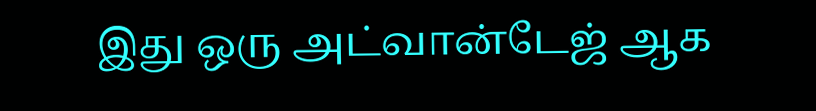இது ஒரு அட்வான்டேஜ் ஆக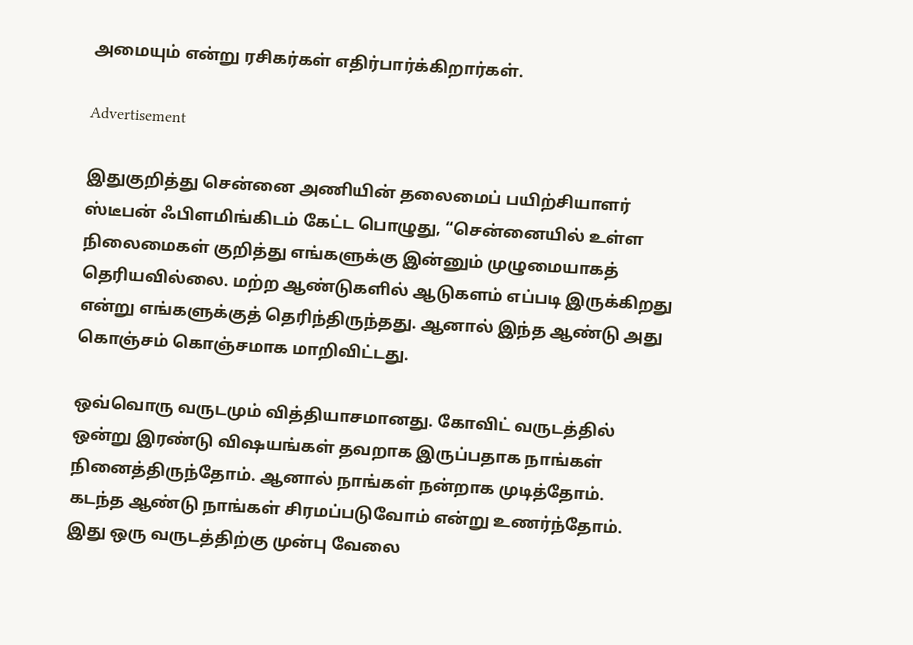அமையும் என்று ரசிகர்கள் எதிர்பார்க்கிறார்கள்.

Advertisement

இதுகுறித்து சென்னை அணியின் தலைமைப் பயிற்சியாளர் ஸ்டீபன் ஃபிளமிங்கிடம் கேட்ட பொழுது, “சென்னையில் உள்ள நிலைமைகள் குறித்து எங்களுக்கு இன்னும் முழுமையாகத் தெரியவில்லை. மற்ற ஆண்டுகளில் ஆடுகளம் எப்படி இருக்கிறது என்று எங்களுக்குத் தெரிந்திருந்தது. ஆனால் இந்த ஆண்டு அது கொஞ்சம் கொஞ்சமாக மாறிவிட்டது.

ஒவ்வொரு வருடமும் வித்தியாசமானது. கோவிட் வருடத்தில் ஒன்று இரண்டு விஷயங்கள் தவறாக இருப்பதாக நாங்கள் நினைத்திருந்தோம். ஆனால் நாங்கள் நன்றாக முடித்தோம். கடந்த ஆண்டு நாங்கள் சிரமப்படுவோம் என்று உணர்ந்தோம். இது ஒரு வருடத்திற்கு முன்பு வேலை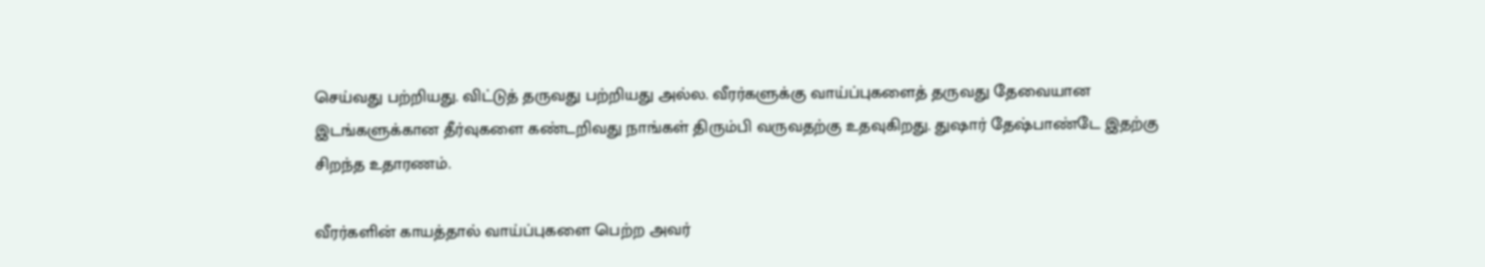செய்வது பற்றியது. விட்டுத் தருவது பற்றியது அல்ல. வீரர்களுக்கு வாய்ப்புகளைத் தருவது தேவையான இடங்களுக்கான தீர்வுகளை கண்டறிவது நாங்கள் திரும்பி வருவதற்கு உதவுகிறது. துஷார் தேஷ்பாண்டே இதற்கு சிறந்த உதாரணம்.

வீரர்களின் காயத்தால் வாய்ப்புகளை பெற்ற அவர்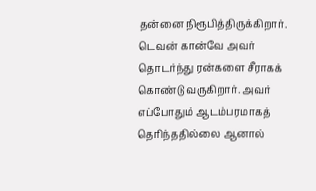தன்னை நிரூபித்திருக்கிறார். டெவன் கான்வே அவர் தொடர்ந்து ரன்களை சீராகக் கொண்டு வருகிறார். அவர் எப்போதும் ஆடம்பரமாகத் தெரிந்ததில்லை ஆனால்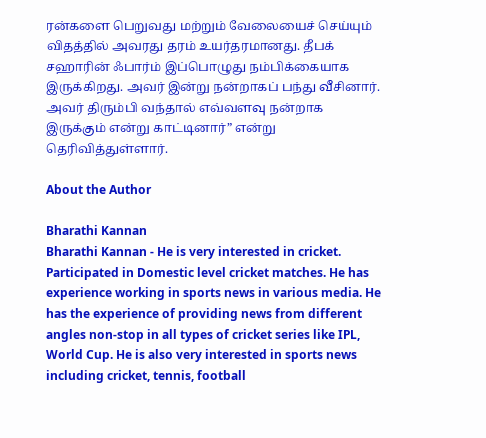ரன்களை பெறுவது மற்றும் வேலையைச் செய்யும் விதத்தில் அவரது தரம் உயர்தரமானது. தீபக் சஹாரின் ஃபார்ம் இப்பொழுது நம்பிக்கையாக இருக்கிறது. அவர் இன்று நன்றாகப் பந்து வீசினார். அவர் திரும்பி வந்தால் எவ்வளவு நன்றாக இருக்கும் என்று காட்டினார்” என்று தெரிவித்துள்ளார்.

About the Author

Bharathi Kannan
Bharathi Kannan - He is very interested in cricket. Participated in Domestic level cricket matches. He has experience working in sports news in various media. He has the experience of providing news from different angles non-stop in all types of cricket series like IPL, World Cup. He is also very interested in sports news including cricket, tennis, football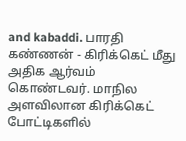and kabaddi. பாரதி கண்ணன் - கிரிக்கெட் மீது அதிக ஆர்வம் கொண்டவர். மாநில அளவிலான கிரிக்கெட் போட்டிகளில்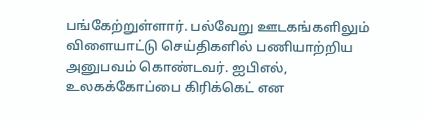பங்கேற்றுள்ளார். பல்வேறு ஊடகங்களிலும் விளையாட்டு செய்திகளில் பணியாற்றிய அனுபவம் கொண்டவர். ஐபிஎல், உலகக்கோப்பை கிரிக்கெட் என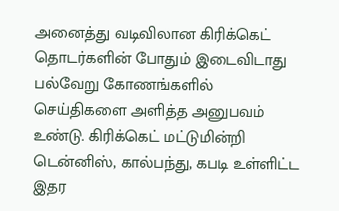அனைத்து வடிவிலான கிரிக்கெட் தொடர்களின் போதும் இடைவிடாது பல்வேறு கோணங்களில் செய்திகளை அளித்த அனுபவம் உண்டு. கிரிக்கெட் மட்டுமின்றி டென்னிஸ், கால்பந்து, கபடி உள்ளிட்ட இதர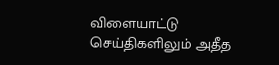விளையாட்டு செய்திகளிலும் அதீத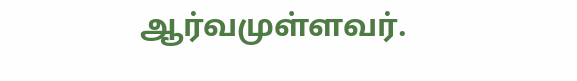ஆர்வமுள்ளவர்.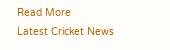Read More
Latest Cricket News